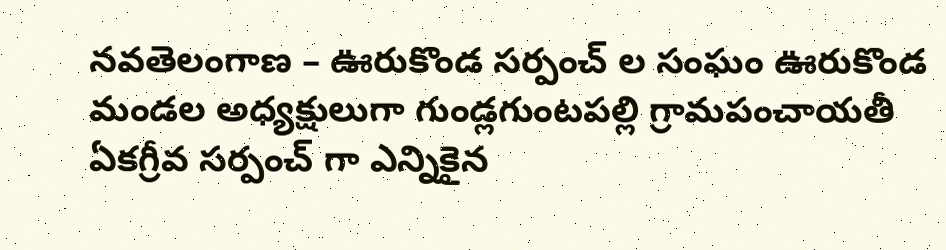నవతెలంగాణ – ఊరుకొండ సర్పంచ్ ల సంఘం ఊరుకొండ మండల అధ్యక్షులుగా గుండ్లగుంటపల్లి గ్రామపంచాయతీ ఏకగ్రీవ సర్పంచ్ గా ఎన్నికైన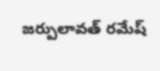జర్పులావత్ రమేష్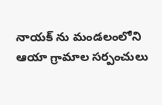నాయక్ ను మండలంలోని ఆయా గ్రామాల సర్పంచులు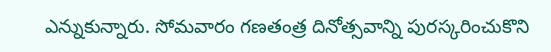ఎన్నుకున్నారు. సోమవారం గణతంత్ర దినోత్సవాన్ని పురస్కరించుకొని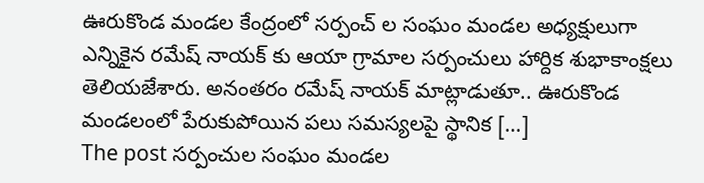ఊరుకొండ మండల కేంద్రంలో సర్పంచ్ ల సంఘం మండల అధ్యక్షులుగా ఎన్నికైన రమేష్ నాయక్ కు ఆయా గ్రామాల సర్పంచులు హార్దిక శుభాకాంక్షలు తెలియజేశారు. అనంతరం రమేష్ నాయక్ మాట్లాడుతూ.. ఊరుకొండ మండలంలో పేరుకుపోయిన పలు సమస్యలపై స్థానిక […]
The post సర్పంచుల సంఘం మండల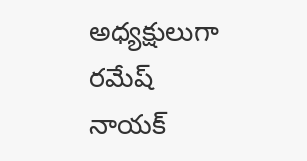అధ్యక్షులుగా రమేష్ నాయక్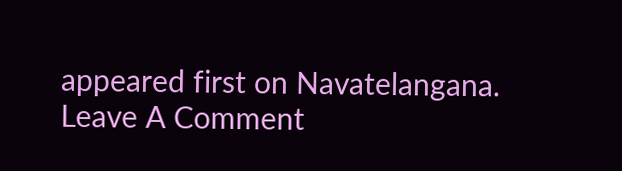appeared first on Navatelangana.
Leave A Comment